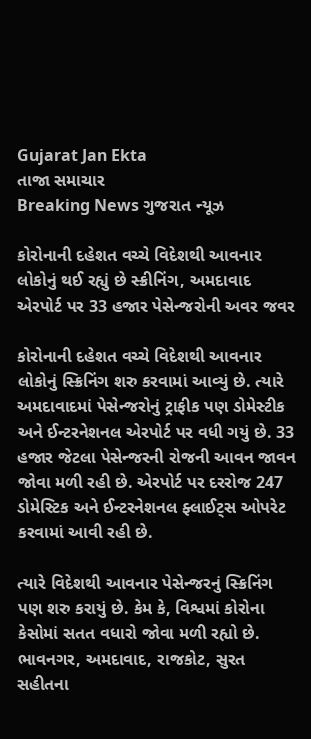Gujarat Jan Ekta
તાજા સમાચાર
Breaking News ગુજરાત ન્યૂઝ

કોરોનાની દહેશત વચ્ચે વિદેશથી આવનાર લોકોનું થઈ રહ્યું છે સ્ક્રીનિંગ, અમદાવાદ એરપોર્ટ પર 33 હજાર પેસેન્જરોની અવર જવર

કોરોનાની દહેશત વચ્ચે વિદેશથી આવનાર લોકોનું સ્ક્રિનિંગ શરુ કરવામાં આવ્યું છે. ત્યારે અમદાવાદમાં પેસેન્જરોનું ટ્રાફીક પણ ડોમેસ્ટીક અને ઈન્ટરનેશનલ એરપોર્ટ પર વધી ગયું છે. 33 હજાર જેટલા પેસેન્જરની રોજની આવન જાવન જોવા મળી રહી છે. એરપોર્ટ પર દરરોજ 247 ડોમેસ્ટિક અને ઈન્ટરનેશનલ ફ્લાઈટ્સ ઓપરેટ કરવામાં આવી રહી છે.

ત્યારે વિદેશથી આવનાર પેસેન્જરનું સ્ક્રિનિંગ પણ શરુ કરાયું છે. કેમ કે, વિશ્વમાં કોરોના કેસોમાં સતત વધારો જોવા મળી રહ્યો છે. ભાવનગર, અમદાવાદ, રાજકોટ, સુરત સહીતના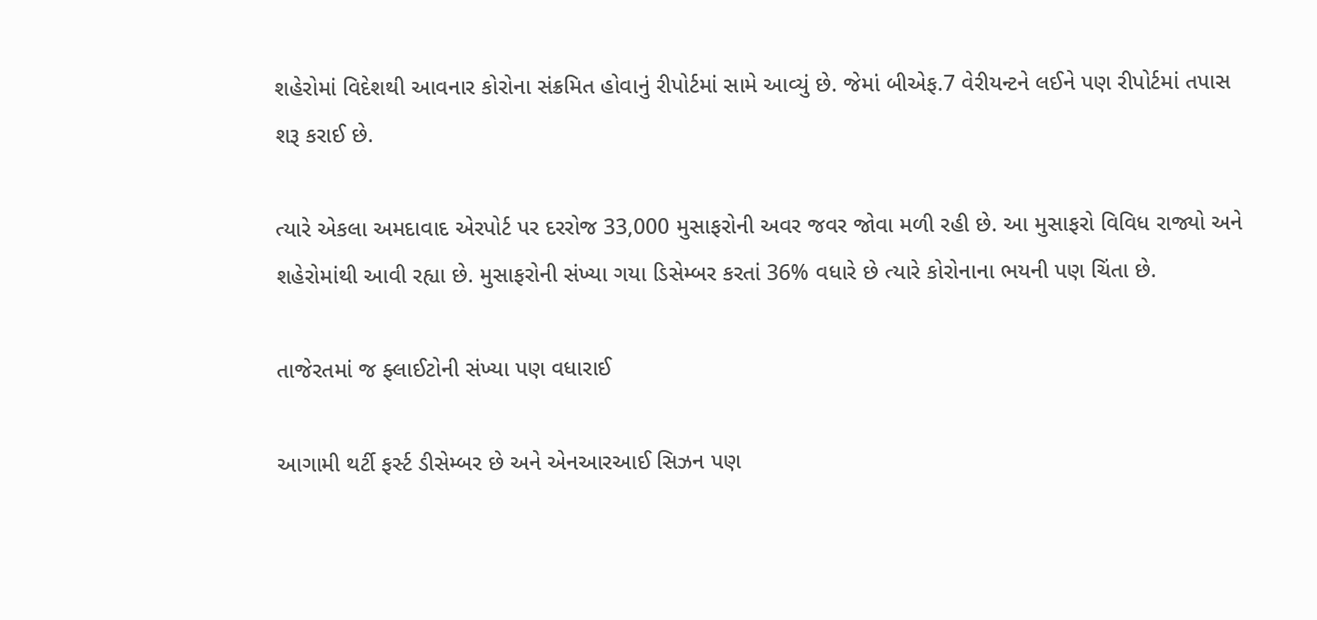શહેરોમાં વિદેશથી આવનાર કોરોના સંક્રમિત હોવાનું રીપોર્ટમાં સામે આવ્યું છે. જેમાં બીએફ.7 વેરીયન્ટને લઈને પણ રીપોર્ટમાં તપાસ શરૂ કરાઈ છે.

ત્યારે એકલા અમદાવાદ એરપોર્ટ પર દરરોજ 33,000 મુસાફરોની અવર જવર જોવા મળી રહી છે. આ મુસાફરો વિવિધ રાજ્યો અને શહેરોમાંથી આવી રહ્યા છે. મુસાફરોની સંખ્યા ગયા ડિસેમ્બર કરતાં 36% વધારે છે ત્યારે કોરોનાના ભયની પણ ચિંતા છે.

તાજેરતમાં જ ફ્લાઈટોની સંખ્યા પણ વધારાઈ

આગામી થર્ટી ફર્સ્ટ ડીસેમ્બર છે અને એનઆરઆઈ સિઝન પણ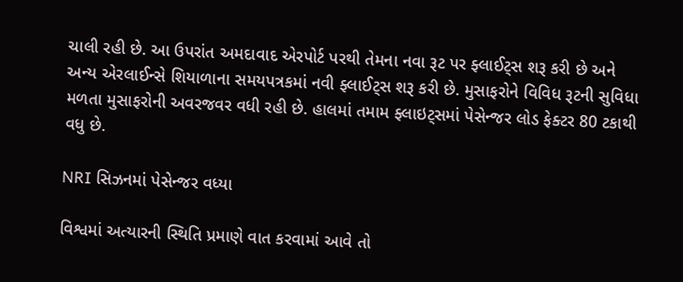ચાલી રહી છે. આ ઉપરાંત અમદાવાદ એરપોર્ટ પરથી તેમના નવા રૂટ પર ફ્લાઈટ્સ શરૂ કરી છે અને અન્ય એરલાઈન્સે શિયાળાના સમયપત્રકમાં નવી ફ્લાઈટ્સ શરૂ કરી છે. મુસાફરોને વિવિધ રૂટની સુવિધા મળતા મુસાફરોની અવરજવર વધી રહી છે. હાલમાં તમામ ફ્લાઇટ્સમાં પેસેન્જર લોડ ફેક્ટર 80 ટકાથી વધુ છે.

NRI સિઝનમાં પેસેન્જર વધ્યા

વિશ્વમાં અત્યારની સ્થિતિ પ્રમાણે વાત કરવામાં આવે તો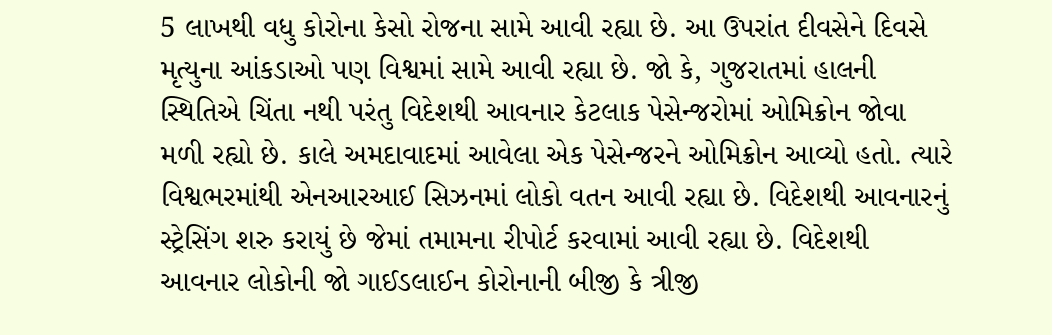5 લાખથી વધુ કોરોના કેસો રોજના સામે આવી રહ્યા છે. આ ઉપરાંત દીવસેને દિવસે મૃત્યુના આંકડાઓ પણ વિશ્વમાં સામે આવી રહ્યા છે. જો કે, ગુજરાતમાં હાલની સ્થિતિએ ચિંતા નથી પરંતુ વિદેશથી આવનાર કેટલાક પેસેન્જરોમાં ઓમિક્રોન જોવા મળી રહ્યો છે. કાલે અમદાવાદમાં આવેલા એક પેસેન્જરને ઓમિક્રોન આવ્યો હતો. ત્યારે વિશ્વભરમાંથી એનઆરઆઈ સિઝનમાં લોકો વતન આવી રહ્યા છે. વિદેશથી આવનારનું સ્ટ્રેસિંગ શરુ કરાયું છે જેમાં તમામના રીપોર્ટ કરવામાં આવી રહ્યા છે. વિદેશથી આવનાર લોકોની જો ગાઈડલાઈન કોરોનાની બીજી કે ત્રીજી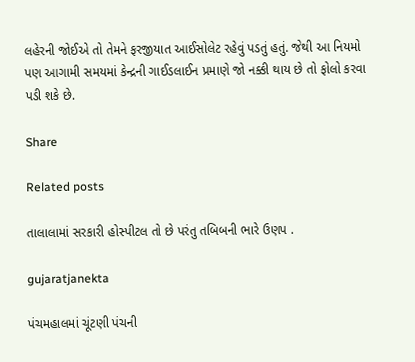લહેરની જોઈએ તો તેમને ફરજીયાત આઈસોલેટ રહેવું પડતું હતું. જેથી આ નિયમો પણ આગામી સમયમાં કેન્દ્રની ગાઈડલાઈન પ્રમાણે જો નક્કી થાય છે તો ફોલો કરવા પડી શકે છે.

Share

Related posts

તાલાલામાં સરકારી હોસ્પીટલ તો છે પરંતુ તબિબની ભારે ઉણપ .

gujaratjanekta

પંચમહાલમાં ચૂંટણી પંચની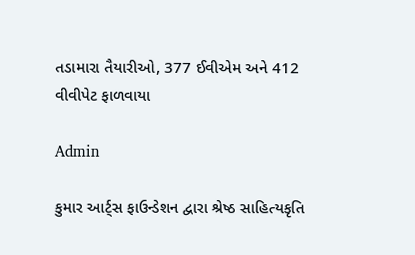તડામારા તૈયારીઓ, 377 ઈવીએમ અને 412 વીવીપેટ ફાળવાયા

Admin

કુમાર આર્ટ્સ ફાઉન્ડેશન દ્વારા શ્રેષ્ઠ સાહિત્યકૃતિ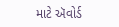માટે ઍવોર્ડ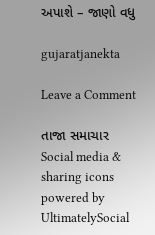અપાશે – જાણો વધુ

gujaratjanekta

Leave a Comment

તાજા સમાચાર
Social media & sharing icons powered by UltimatelySocial